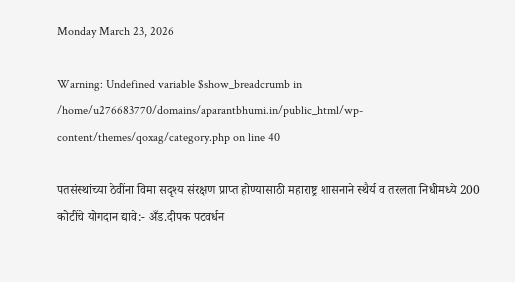Monday March 23, 2026

Warning: Undefined variable $show_breadcrumb in /home/u276683770/domains/aparantbhumi.in/public_html/wp-content/themes/qoxag/category.php on line 40

पतसंस्थांच्या ठेवींना विमा सदृश्य संरक्षण प्राप्त होण्यासाठी महाराष्ट्र शासनाने स्थैर्य व तरलता निधीमध्ये 200 कोटींचे योगदान द्यावे:- अँड.दीपक पटवर्धन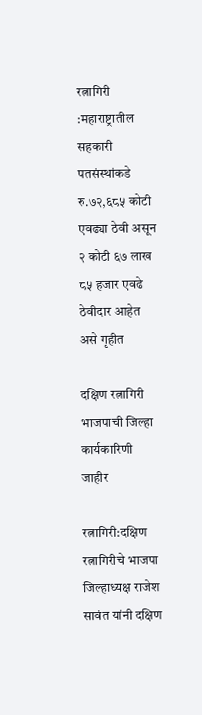रत्नागिरी :महाराष्ट्रातील सहकारी पतसंस्थांकडे रु.७२,६८५ कोटी एवढ्या ठेवी असून २ कोटी ६७ लाख ८५ हजार एवढे ठेवीदार आहेत असे गृहीत

दक्षिण रत्नागिरी भाजपाची जिल्हा कार्यकारिणी जाहीर

रत्नागिरी:दक्षिण रत्नागिरीचे भाजपा जिल्हाध्यक्ष राजेश सावंत यांनी दक्षिण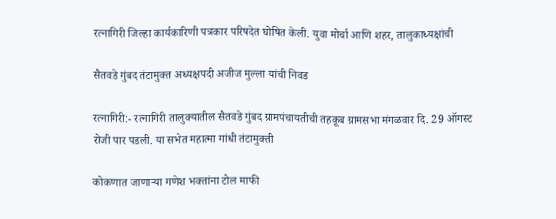रत्नागिरी जिल्हा कार्यकारिणी पत्रकार परिषदेत घोषित केली. युवा मोर्चा आणि शहर, तालुकाध्यक्षांची

सैतवडे गुंबद तंटामुक्त अध्यक्षपदी अजीज मुल्ला यांची निवड

रत्नागिरी:- रत्नागिरी तालुक्यातील सैतवडे गुंबद ग्रामपंचायतीची तहकूब ग्रामसभा मंगळवार दि. 29 ऑगस्ट रोजी पार पडली. या सभेत महात्मा गांधी तंटामुक्ती

कोकणात जाणाऱ्या गणेश भक्तांना टोल माफी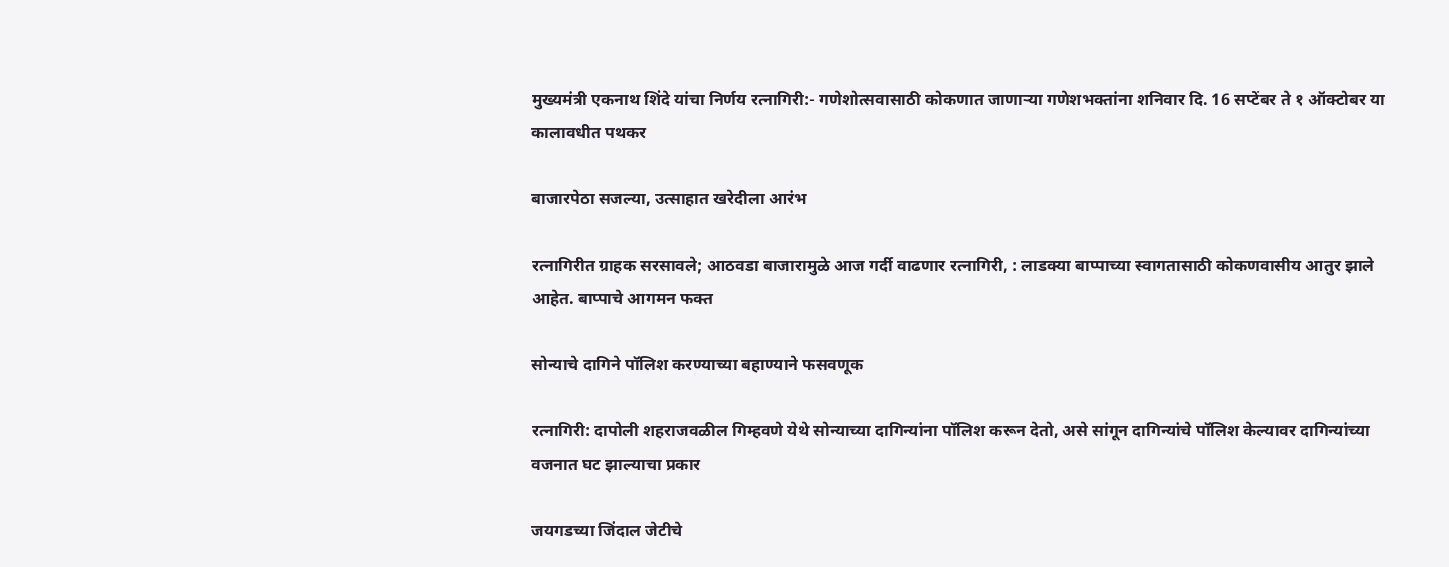मुख्यमंत्री एकनाथ शिंदे यांचा निर्णय रत्नागिरी:- गणेशोत्सवासाठी कोकणात जाणाऱ्या गणेशभक्तांना शनिवार दि. 16 सप्टेंबर ते १ ऑक्टोबर या कालावधीत पथकर

बाजारपेठा सजल्या, उत्साहात खरेदीला आरंभ

रत्नागिरीत ग्राहक सरसावले; आठवडा बाजारामुळे आज गर्दी वाढणार रत्नागिरी, : लाडक्या बाप्पाच्या स्वागतासाठी कोकणवासीय आतुर झाले आहेत. बाप्पाचे आगमन फक्त

सोन्याचे दागिने पॉलिश करण्याच्या बहाण्याने फसवणूक

रत्नागिरी: दापोली शहराजवळील गिम्हवणे येथे सोन्याच्या दागिन्यांना पॉलिश करून देतो, असे सांगून दागिन्यांचे पॉलिश केल्यावर दागिन्यांच्या वजनात घट झाल्याचा प्रकार

जयगडच्या जिंदाल जेटीचे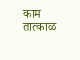काम तात्काळ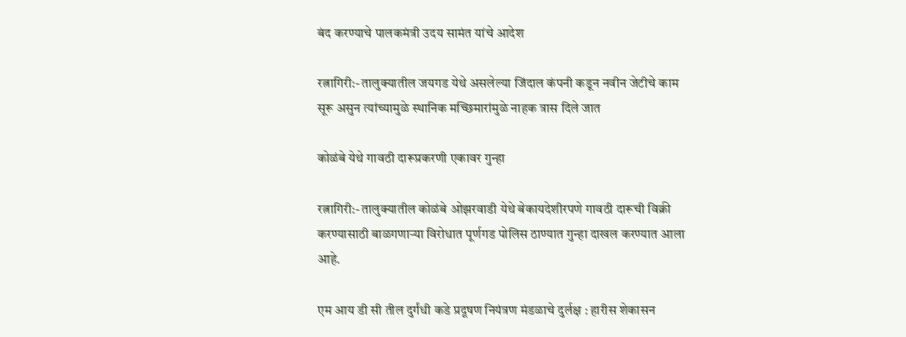बंद करण्याचे पालकमंत्री उदय सामंत यांचे आदेश

रत्नागिरी:- तालुक्यातील जयगड येथे असलेल्या जिंदाल कंपनी कडून नवीन जेटीचे काम सूरू असुन त्यांच्यामुळे स्थानिक मच्छिमारांमुळे नाहक त्रास दिले जात

कोळंबे येथे गावठी दारूप्रकरणी एकावर गुन्हा

रत्नागिरी:- तालुक्यातील कोळंबे ओझरवाडी येथे बेकायदेशीरपणे गावठी दारूची विक्री करण्यासाठी बाळगणाऱ्या विरोधात पूर्णगड पोलिस ठाण्यात गुन्हा दाखल करण्यात आला आहे.

एम आय डी सी तील दुर्गंधी कडे प्रदूषण नियंत्रण मंडळाचे दुर्लक्ष : हारीस शेकासन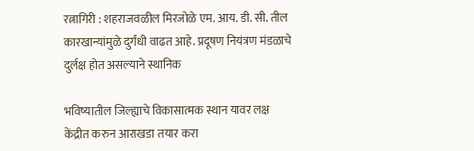रत्नागिरी : शहराजवळील मिरजोळे एम. आय. डी. सी. तील कारखान्यांमुळे दुर्गंधी वाढत आहे. प्रदूषण नियंत्रण मंडळाचे दुर्लक्ष होत असल्याने स्थानिक

भविष्यातील जिल्ह्याचे विकासात्मक स्थान यावर लक्ष केंद्रीत करुन आराखडा तयार करा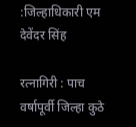:जिल्हाधिकारी एम देवेंदर सिंह

रत्नागिरी : पाच वर्षापूर्वी जिल्हा कुठे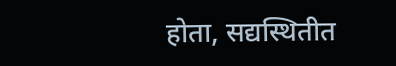होता, सद्यस्थितीत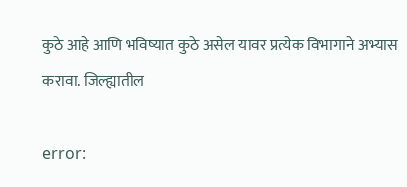कुठे आहे आणि भविष्यात कुठे असेल यावर प्रत्येक विभागाने अभ्यास करावा. जिल्ह्यातील

error: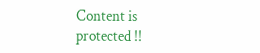Content is protected !!